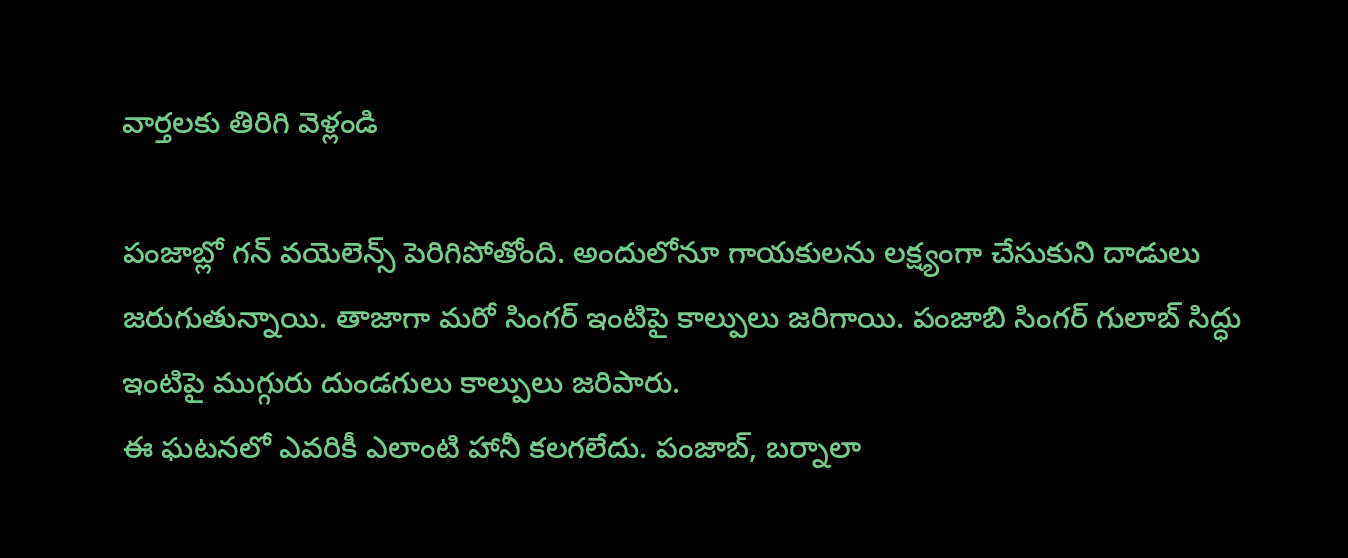వార్తలకు తిరిగి వెళ్లండి

పంజాబ్లో గన్ వయెలెన్స్ పెరిగిపోతోంది. అందులోనూ గాయకులను లక్ష్యంగా చేసుకుని దాడులు జరుగుతున్నాయి. తాజాగా మరో సింగర్ ఇంటిపై కాల్పులు జరిగాయి. పంజాబి సింగర్ గులాబ్ సిద్ధు ఇంటిపై ముగ్గురు దుండగులు కాల్పులు జరిపారు.
ఈ ఘటనలో ఎవరికీ ఎలాంటి హానీ కలగలేదు. పంజాబ్, బర్నాలా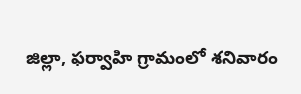జిల్లా, ఫర్వాహి గ్రామంలో శనివారం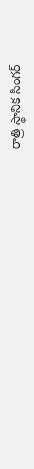రాత్రి స్థానిక సింగర్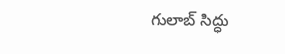గులాబ్ సిద్ధు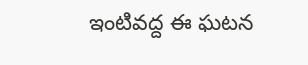ఇంటివద్ద ఈ ఘటన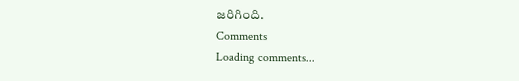జరిగింది.
Comments
Loading comments...